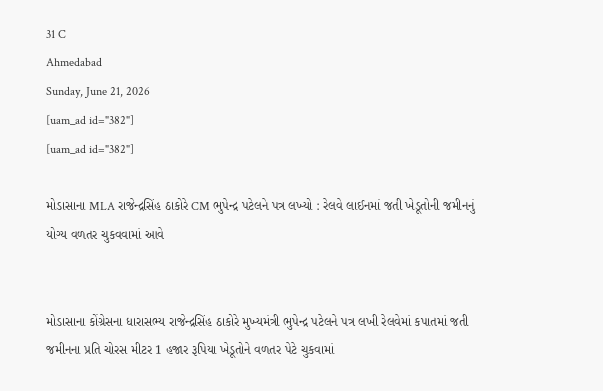31 C
Ahmedabad
Sunday, June 21, 2026
[uam_ad id="382"]
[uam_ad id="382"]

મોડાસાના MLA રાજેન્દ્રસિંહ ઠાકોરે CM ભુપેન્દ્ર પટેલને પત્ર લખ્યો : રેલવે લાઈનમાં જતી ખેડૂતોની જમીનનું યોગ્ય વળતર ચુકવવામાં આવે


મોડાસાના કોંગ્રેસના ધારાસભ્ય રાજેન્દ્રસિંહ ઠાકોરે મુખ્યમંત્રી ભુપેન્દ્ર પટેલને પત્ર લખી રેલવેમાં કપાતમાં જતી જમીનના પ્રતિ ચોરસ મીટર 1 હજાર રૂપિયા ખેડૂતોને વળતર પેટે ચુકવામાં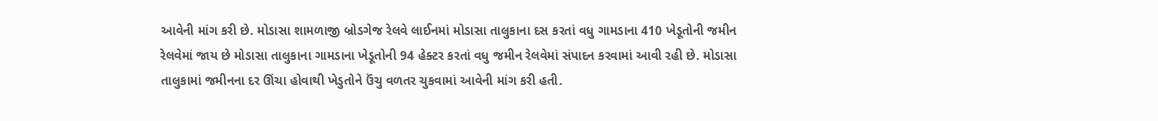આવેની માંગ કરી છે. મોડાસા શામળાજી બ્રોડગેજ રેલવે લાઈનમાં મોડાસા તાલુકાના દસ કરતાં વધુ ગામડાના 410 ખેડૂતોની જમીન રેલવેમાં જાય છે મોડાસા તાલુકાના ગામડાના ખેડૂતોની 94 હેક્ટર કરતાં વધુ જમીન રેલવેમાં સંપાદન કરવામાં આવી રહી છે. મોડાસા તાલુકામાં જમીનના દર ઊંચા હોવાથી ખેડુતોને ઉંચુ વળતર ચુકવામાં આવેની માંગ કરી હતી.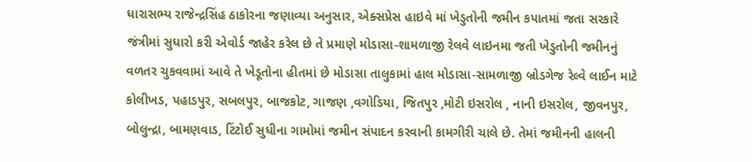ધારાસભ્ય રાજેન્દ્રસિંહ ઠાકોરના જણાવ્યા અનુસાર, એક્સપ્રેસ હાઇવે માં ખેડુતોની જમીન કપાતમાં જતા સરકારે જંત્રીમાં સુધારો કરી એવોર્ડ જાહેર કરેલ છે તે પ્રમાણે મોડાસા-શામળાજી રેલવે લાઇનમા જતી ખેડુતોની જમીનનું વળતર ચુકવવામાં આવે તે ખેડૂતોના હીતમાં છે મોડાસા તાલુકામાં હાલ મોડાસા-સામળાજી બ્રોડગેજ રેલ્વે લાઈન માટે કોલીખડ, પહાડપુર, સબલપુર, બાજકોટ, ગાજણ ,વગોડિયા, જિતપુર ,મોટી ઇસરોલ , નાની ઇસરોલ, જીવનપુર, બોલુન્દ્રા, બામણવાડ, ટિંટોઈ સુધીના ગામોમાં જમીન સંપાદન કરવાની કામગીરી ચાલે છે. તેમાં જમીનની હાલની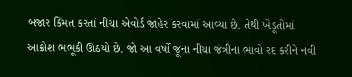બજાર કિંમત કરતાં નીચા એવોર્ડ જાહેર કરવામાં આવ્યા છે. તેથી ખેડૂતોમાં આક્રોશ ભભૂકી ઊઠયો છે. જો આ વર્ષો જૂના નીચા જંત્રીના ભાવો રદ કરીને નવી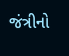જંત્રીનો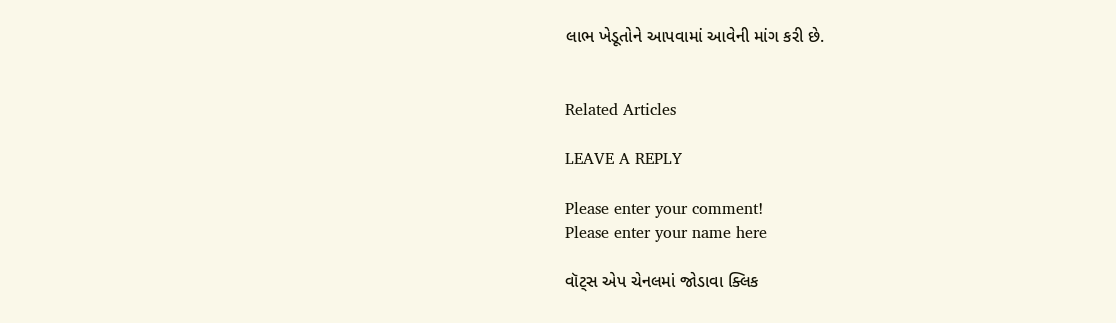લાભ ખેડૂતોને આપવામાં આવેની માંગ કરી છે.


Related Articles

LEAVE A REPLY

Please enter your comment!
Please enter your name here

વૉટ્સ એપ ચેનલમાં જોડાવા ક્લિક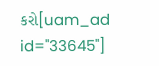કરો[uam_ad id="33645"]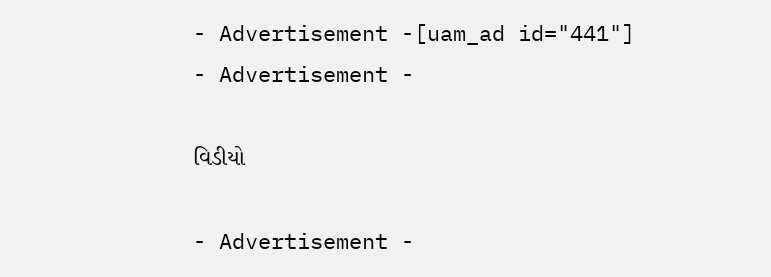- Advertisement -[uam_ad id="441"]
- Advertisement -

વિડીયો

- Advertisement -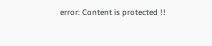error: Content is protected !!